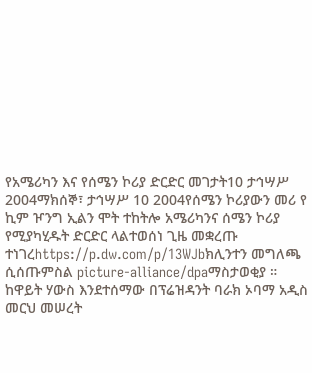የአሜሪካን እና የሰሜን ኮሪያ ድርድር መገታት10 ታኅሣሥ 2004ማክሰኞ፣ ታኅሣሥ 10 2004የሰሜን ኮሪያውን መሪ የ ኪም ዦንግ ኢልን ሞት ተከትሎ አሜሪካንና ሰሜን ኮሪያ የሚያካሂዱት ድርድር ላልተወሰነ ጊዜ መቋረጡ ተነገረhttps://p.dw.com/p/13WJbክሊንተን መግለጫ ሲሰጡምስል picture-alliance/dpaማስታወቂያ ። ከዋይት ሃውስ እንደተሰማው በፕሬዝዳንት ባራክ ኦባማ አዲስ መርህ መሠረት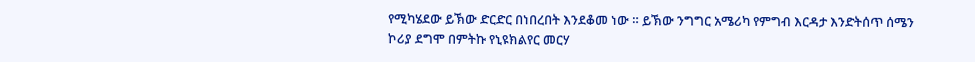የሚካሄደው ይኽው ድርድር በነበረበት እንደቆመ ነው ። ይኽው ንግግር አሜሪካ የምግብ እርዳታ እንድትሰጥ ሰሜን ኮሪያ ደግሞ በምትኩ የኒዩክልየር መርሃ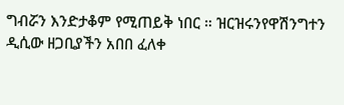ግብሯን እንድታቆም የሚጠይቅ ነበር ። ዝርዝሩንየዋሽንግተን ዲሲው ዘጋቢያችን አበበ ፈለቀ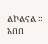ልኮልናል ። አበበ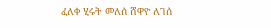ፈለቀ ሂሩት መለሰ ሸዋዮ ለገሰ